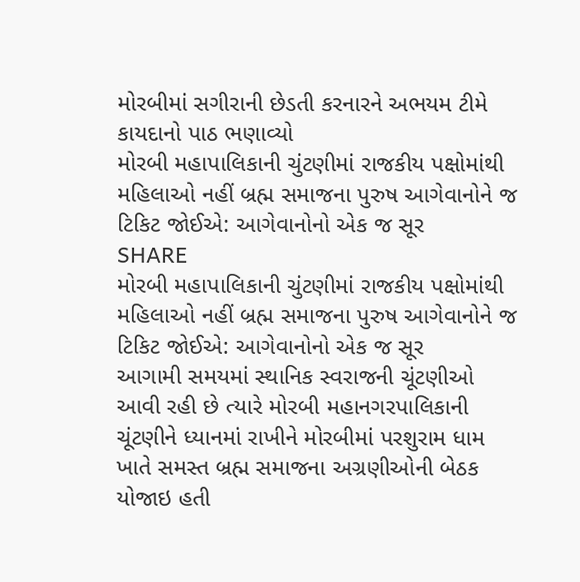મોરબીમાં સગીરાની છેડતી કરનારને અભયમ ટીમે કાયદાનો પાઠ ભણાવ્યો
મોરબી મહાપાલિકાની ચુંટણીમાં રાજકીય પક્ષોમાંથી મહિલાઓ નહીં બ્રહ્મ સમાજના પુરુષ આગેવાનોને જ ટિકિટ જોઈએ: આગેવાનોનો એક જ સૂર
SHARE
મોરબી મહાપાલિકાની ચુંટણીમાં રાજકીય પક્ષોમાંથી મહિલાઓ નહીં બ્રહ્મ સમાજના પુરુષ આગેવાનોને જ ટિકિટ જોઈએ: આગેવાનોનો એક જ સૂર
આગામી સમયમાં સ્થાનિક સ્વરાજની ચૂંટણીઓ આવી રહી છે ત્યારે મોરબી મહાનગરપાલિકાની ચૂંટણીને ધ્યાનમાં રાખીને મોરબીમાં પરશુરામ ધામ ખાતે સમસ્ત બ્રહ્મ સમાજના અગ્રણીઓની બેઠક યોજાઇ હતી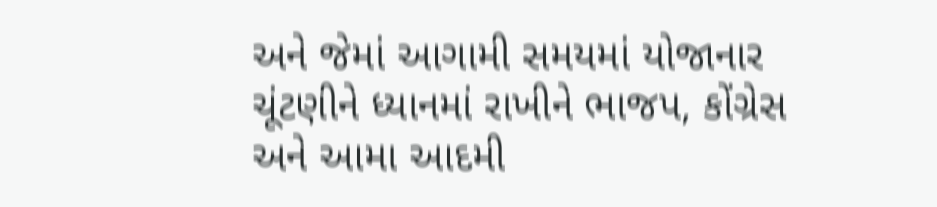અને જેમાં આગામી સમયમાં યોજાનાર ચૂંટણીને ધ્યાનમાં રાખીને ભાજપ, કોંગ્રેસ અને આમા આદમી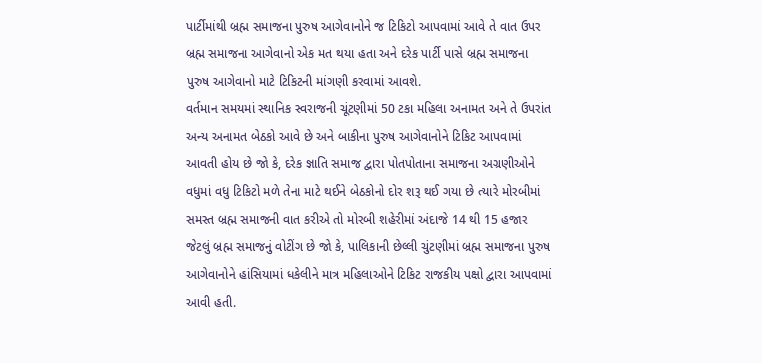પાર્ટીમાંથી બ્રહ્મ સમાજના પુરુષ આગેવાનોને જ ટિકિટો આપવામાં આવે તે વાત ઉપર બ્રહ્મ સમાજના આગેવાનો એક મત થયા હતા અને દરેક પાર્ટી પાસે બ્રહ્મ સમાજના પુરુષ આગેવાનો માટે ટિકિટની માંગણી કરવામાં આવશે.
વર્તમાન સમયમાં સ્થાનિક સ્વરાજની ચૂંટણીમાં 50 ટકા મહિલા અનામત અને તે ઉપરાંત અન્ય અનામત બેઠકો આવે છે અને બાકીના પુરુષ આગેવાનોને ટિકિટ આપવામાં આવતી હોય છે જો કે, દરેક જ્ઞાતિ સમાજ દ્વારા પોતપોતાના સમાજના અગ્રણીઓને વધુમાં વધુ ટિકિટો મળે તેના માટે થઈને બેઠકોનો દોર શરૂ થઈ ગયા છે ત્યારે મોરબીમાં સમસ્ત બ્રહ્મ સમાજની વાત કરીએ તો મોરબી શહેરીમાં અંદાજે 14 થી 15 હજાર જેટલું બ્રહ્મ સમાજનું વોટીંગ છે જો કે, પાલિકાની છેલ્લી ચુંટણીમાં બ્રહ્મ સમાજના પુરુષ આગેવાનોને હાંસિયામાં ધકેલીને માત્ર મહિલાઓને ટિકિટ રાજકીય પક્ષો દ્વારા આપવામાં આવી હતી.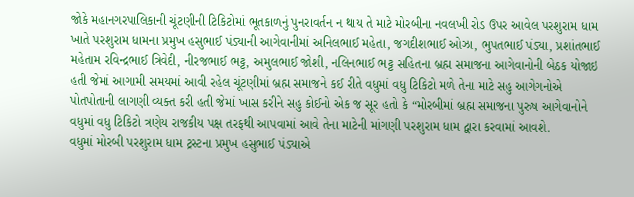જોકે મહાનગરપાલિકાની ચૂંટણીની ટિકિટોમાં ભૂતકાળનું પુનરાવર્તન ન થાય તે માટે મોરબીના નવલખી રોડ ઉપર આવેલ પરશુરામ ધામ ખાતે પરશુરામ ધામના પ્રમુખ હસુભાઈ પંડ્યાની આગેવાનીમાં અનિલભાઈ મહેતા, જગદીશભાઈ ઓઝા, ભુપતભાઈ પંડ્યા, પ્રશાંતભાઈ મહેતામ રવિન્દ્રભાઈ ત્રિવેદી, નીરજભાઈ ભટ્ટ, અમુલભાઈ જોશી, નલિનભાઈ ભટ્ટ સહિતના બ્રહ્મ સમાજના આગેવાનોની બેઠક યોજાઇ હતી જેમાં આગામી સમયમાં આવી રહેલ ચૂંટણીમાં બ્રહ્મ સમાજને કઈ રીતે વધુમાં વધુ ટિકિટો મળે તેના માટે સહુ આગેગનોએ પોતપોતાની લાગણી વ્યક્ત કરી હતી જેમાં ખાસ કરીને સહુ કોઈનો એક જ સૂર હતો કે “મોરબીમાં બ્રહ્મ સમાજના પુરુષ આગેવાનોને વધુમાં વધુ ટિકિટો ત્રણેય રાજકીય પક્ષ તરફથી આપવામાં આવે તેના માટેની માંગણી પરશુરામ ધામ દ્વારા કરવામાં આવશે.
વધુમાં મોરબી પરશુરામ ધામ ટ્રસ્ટના પ્રમુખ હસુભાઈ પંડ્યાએ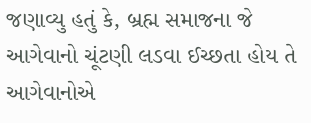જણાવ્યુ હતું કે, બ્રહ્મ સમાજના જે આગેવાનો ચૂંટણી લડવા ઈચ્છતા હોય તે આગેવાનોએ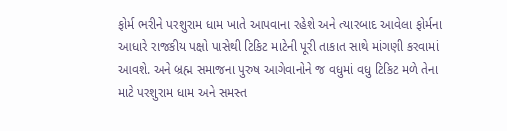ફોર્મ ભરીને પરશુરામ ધામ ખાતે આપવાના રહેશે અને ત્યારબાદ આવેલા ફોર્મના આધારે રાજકીય પક્ષો પાસેથી ટિકિટ માટેની પૂરી તાકાત સાથે માંગણી કરવામાં આવશે. અને બ્રહ્મ સમાજના પુરુષ આગેવાનોને જ વધુમાં વધુ ટિકિટ મળે તેના માટે પરશુરામ ધામ અને સમસ્ત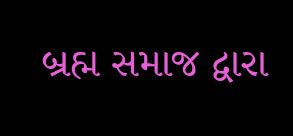બ્રહ્મ સમાજ દ્વારા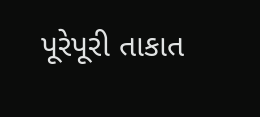પૂરેપૂરી તાકાત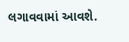લગાવવામાં આવશે.